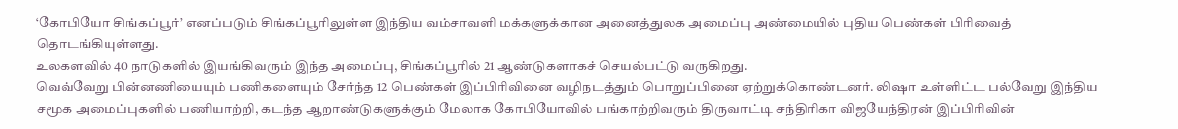‘கோபியோ சிங்கப்பூர்’ எனப்படும் சிங்கப்பூரிலுள்ள இந்திய வம்சாவளி மக்களுக்கான அனைத்துலக அமைப்பு அண்மையில் புதிய பெண்கள் பிரிவைத் தொடங்கியுள்ளது.
உலகளவில் 40 நாடுகளில் இயங்கிவரும் இந்த அமைப்பு, சிங்கப்பூரில் 21 ஆண்டுகளாகச் செயல்பட்டு வருகிறது.
வெவ்வேறு பின்னணியையும் பணிகளையும் சேர்ந்த 12 பெண்கள் இப்பிரிவினை வழிநடத்தும் பொறுப்பினை ஏற்றுக்கொண்டனர். லிஷா உள்ளிட்ட பல்வேறு இந்திய சமூக அமைப்புகளில் பணியாற்றி, கடந்த ஆறாண்டுகளுக்கும் மேலாக கோபியோவில் பங்காற்றிவரும் திருவாட்டி சந்திரிகா விஜயேந்திரன் இப்பிரிவின்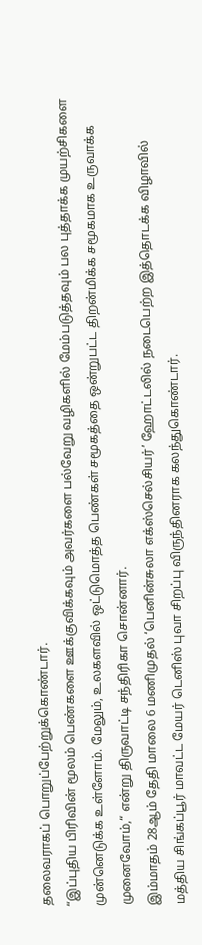தலைவராகப் பொறுப்பேற்றுக்கொண்டார்.
“இப்புதிய பிரிவின் மூலம் பெண்களை ஊக்குவிக்கவும் அவர்களை பல்வேறு வழிகளில் மேம்படுத்தவும் பல புத்தாக்க முயற்சிகளை முன்னெடுக்க உள்ளோம். மேலும், உலகளவில் ஒட்டுமொத்த பெண்கள் சமூகத்தை ஒன்றுபட்ட திறன்மிக்க சமூகமாக உருவாக்க முனைவோம்,“ என்று திருவாட்டி சந்திரிகா சொன்னார்.
இம்மாதம் 28ஆம் தேதி மாலை 6 மணிமுதல் ‘பெனின்சுலா எக்ஸ்செல்சியர்’ ஹோட்டலில் நடைபெற்ற இத்தொடக்க விழாவில் மத்திய சிங்கப்பூர் மாவட்ட மேயர் டெனிஸ் புவா சிறப்பு விருந்தினராக கலந்துகொண்டார்.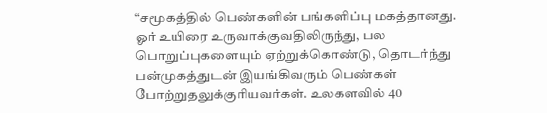“சமூகத்தில் பெண்களின் பங்களிப்பு மகத்தானது. ஓர் உயிரை உருவாக்குவதிலிருந்து, பல பொறுப்புகளையும் ஏற்றுக்கொண்டு, தொடர்ந்து பன்முகத்துடன் இயங்கிவரும் பெண்கள் போற்றுதலுக்குரியவர்கள். உலகளவில் 40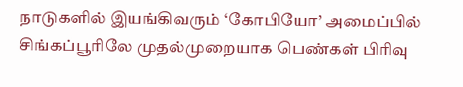நாடுகளில் இயங்கிவரும் ‘கோபியோ’ அமைப்பில் சிங்கப்பூரிலே முதல்முறையாக பெண்கள் பிரிவு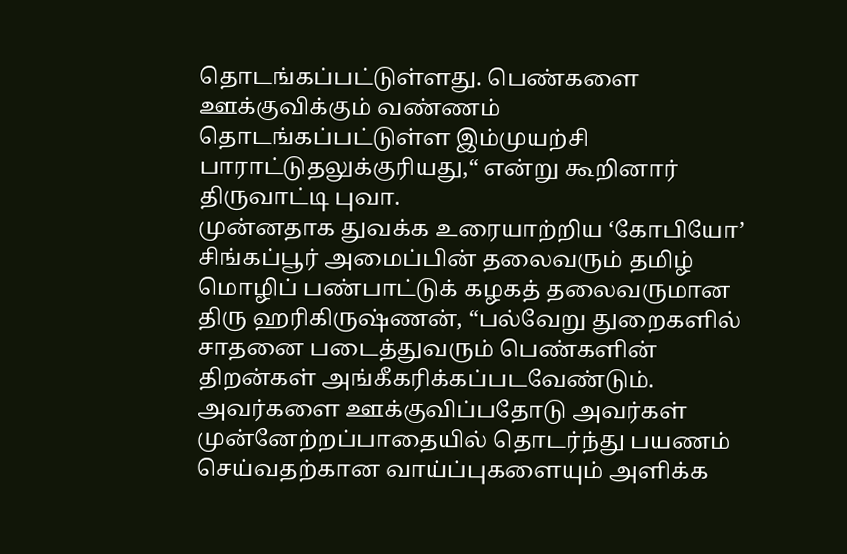தொடங்கப்பட்டுள்ளது. பெண்களை ஊக்குவிக்கும் வண்ணம் தொடங்கப்பட்டுள்ள இம்முயற்சி பாராட்டுதலுக்குரியது,“ என்று கூறினார் திருவாட்டி புவா.
முன்னதாக துவக்க உரையாற்றிய ‘கோபியோ’ சிங்கப்பூர் அமைப்பின் தலைவரும் தமிழ் மொழிப் பண்பாட்டுக் கழகத் தலைவருமான திரு ஹரிகிருஷ்ணன், “பல்வேறு துறைகளில் சாதனை படைத்துவரும் பெண்களின் திறன்கள் அங்கீகரிக்கப்படவேண்டும். அவர்களை ஊக்குவிப்பதோடு அவர்கள் முன்னேற்றப்பாதையில் தொடர்ந்து பயணம் செய்வதற்கான வாய்ப்புகளையும் அளிக்க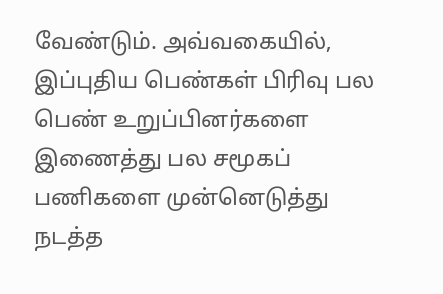வேண்டும். அவ்வகையில், இப்புதிய பெண்கள் பிரிவு பல பெண் உறுப்பினர்களை இணைத்து பல சமூகப் பணிகளை முன்னெடுத்து நடத்த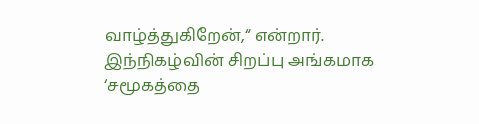வாழ்த்துகிறேன்,“ என்றார்.
இந்நிகழ்வின் சிறப்பு அங்கமாக ‘சமூகத்தை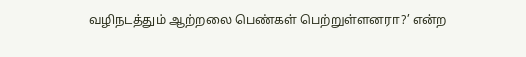வழிநடத்தும் ஆற்றலை பெண்கள் பெற்றுள்ளனரா?’ என்ற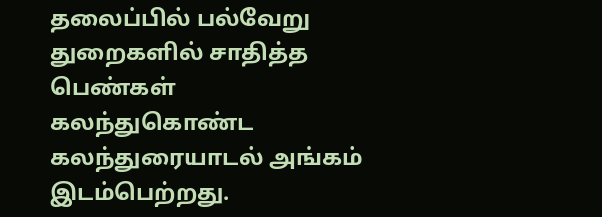தலைப்பில் பல்வேறு துறைகளில் சாதித்த பெண்கள் கலந்துகொண்ட கலந்துரையாடல் அங்கம் இடம்பெற்றது.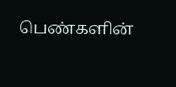பெண்களின்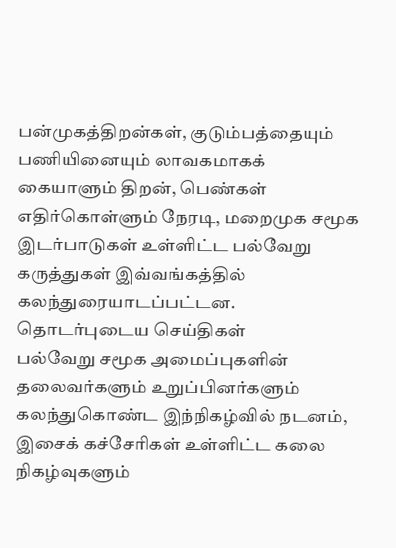பன்முகத்திறன்கள், குடும்பத்தையும் பணியினையும் லாவகமாகக் கையாளும் திறன், பெண்கள் எதிர்கொள்ளும் நேரடி, மறைமுக சமூக இடர்பாடுகள் உள்ளிட்ட பல்வேறு கருத்துகள் இவ்வங்கத்தில் கலந்துரையாடப்பட்டன.
தொடர்புடைய செய்திகள்
பல்வேறு சமூக அமைப்புகளின் தலைவர்களும் உறுப்பினர்களும் கலந்துகொண்ட இந்நிகழ்வில் நடனம், இசைக் கச்சேரிகள் உள்ளிட்ட கலை நிகழ்வுகளும்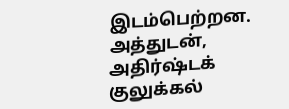இடம்பெற்றன.
அத்துடன், அதிர்ஷ்டக் குலுக்கல்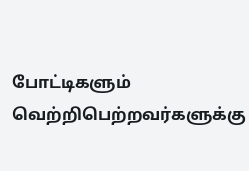போட்டிகளும் வெற்றிபெற்றவர்களுக்கு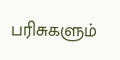பரிசுகளும்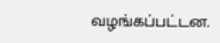வழங்கப்பட்டன.